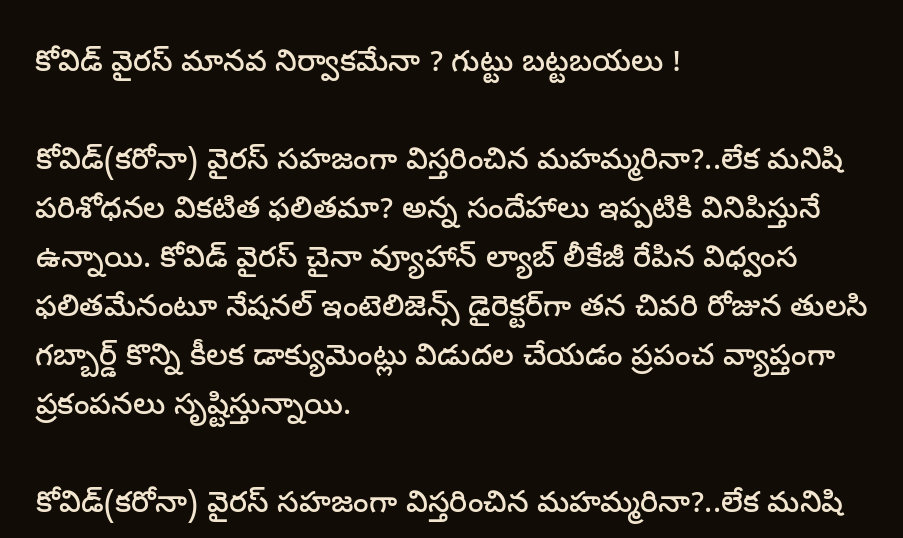కోవిడ్ వైరస్ మానవ నిర్వాకమేనా ? గుట్టు బట్టబయలు !

కోవిడ్(కరోనా) వైరస్ సహజంగా విస్తరించిన మహమ్మరినా?..లేక మనిషి పరిశోధనల వికటిత ఫలితమా? అన్న సందేహాలు ఇప్పటికి వినిపిస్తునే ఉన్నాయి. కోవిడ్ వైరస్ చైనా వ్యూహాన్ ల్యాబ్ లీకేజీ రేపిన విధ్వంస ఫలితమేనంటూ నేషనల్ ఇంటెలిజెన్స్ డైరెక్టర్‌గా తన చివరి రోజున తులసి గబ్బార్డ్ కొన్ని కీలక డాక్యుమెంట్లు విడుదల చేయడం ప్రపంచ వ్యాప్తంగా ప్రకంపనలు సృష్టిస్తున్నాయి.

కోవిడ్(కరోనా) వైరస్ సహజంగా విస్తరించిన మహమ్మరినా?..లేక మనిషి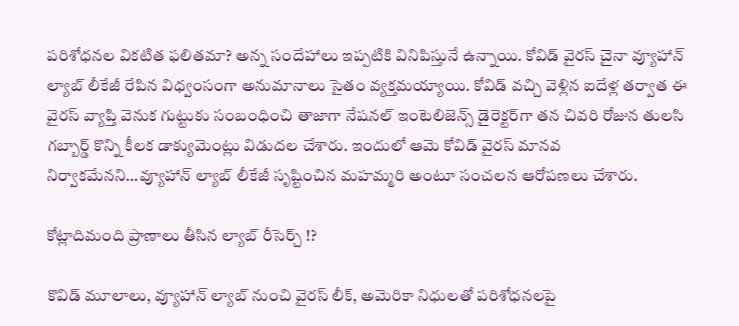పరిశోధనల వికటిత ఫలితమా? అన్న సందేహాలు ఇప్పటికి వినిపిస్తునే ఉన్నాయి. కోవిడ్ వైరస్ చైనా వ్యూహాన్ ల్యాబ్ లీకేజీ రేపిన విధ్వంసంగా అనుమానాలు సైతం వ్యక్తమయ్యాయి. కోవిడ్ వచ్చి వెళ్లిన ఐదేళ్ల తర్వాత ఈ వైరస్ వ్యాప్తి వెనుక గుట్టుకు సంబంధించి తాజాగా నేషనల్ ఇంటెలిజెన్స్ డైరెక్టర్‌గా తన చివరి రోజున తులసి గబ్బార్డ్ కొన్ని కీలక డాక్యుమెంట్లు విడుదల చేశారు. ఇందులో ఆమె కోవిడ్ వైరస్ మానవ నిర్వాకమేనని…వ్యూహాన్ ల్యాబ్ లీకేజీ సృష్టించిన మహమ్మరి అంటూ సంచలన ఆరోపణలు చేశారు.

కోట్లాదిమంది ప్రాణాలు తీసిన ల్యాబ్ రీసెర్చ్ !?

కొవిడ్ మూలాలు, వ్యూహాన్ ల్యాబ్‌ నుంచి వైరస్ లీక్, అమెరికా నిధులతో పరిశోధనలపై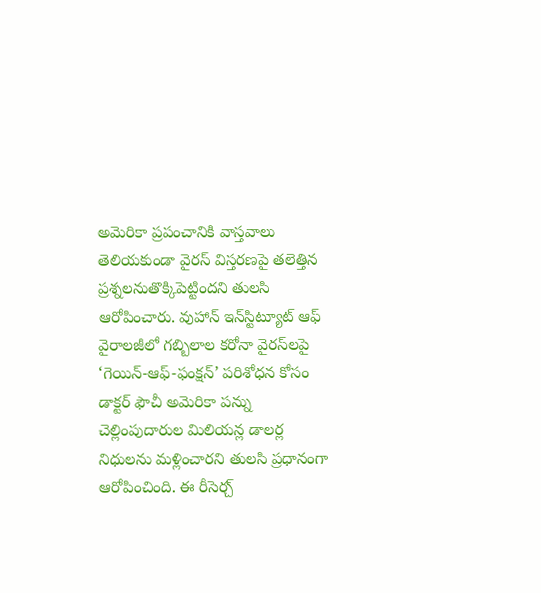అమెరికా ప్రపంచానికి వాస్తవాలు తెలియకుండా వైరస్ విస్తరణపై తలెత్తిన ప్రశ్నలనుతొక్కిపెట్టిందని తులసి ఆరోపించారు. వుహాన్ ఇన్‌స్టిట్యూట్ ఆఫ్ వైరాలజీలో గబ్బిలాల కరోనా వైరస్‌లపై ‘గెయిన్-ఆఫ్-ఫంక్షన్’ పరిశోధన కోసం డాక్టర్ ఫౌచీ అమెరికా పన్ను చెల్లింపుదారుల మిలియన్ల డాలర్ల నిధులను మళ్లించారని తులసి ప్రధానంగా ఆరోపించింది. ఈ రీసెర్చ్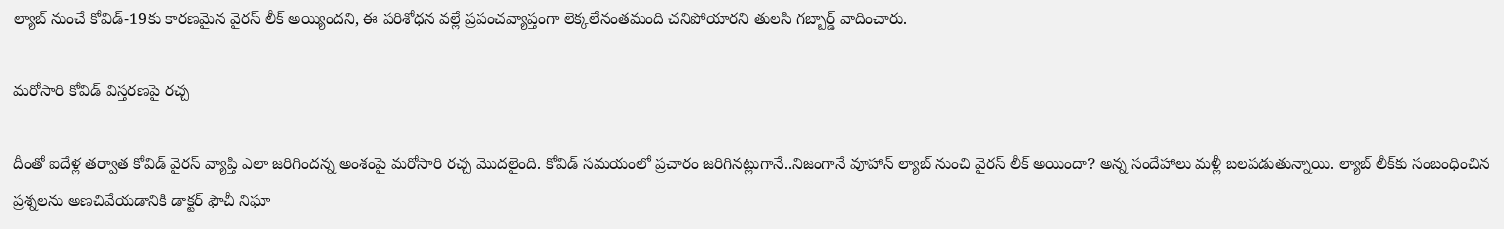ల్యాబ్ నుంచే కోవిడ్-19కు కారణమైన వైరస్ లీక్ అయ్యిందని, ఈ పరిశోధన వల్లే ప్రపంచవ్యాప్తంగా లెక్కలేనంతమంది చనిపోయారని తులసి గబ్బార్డ్‌ వాదించారు.

మరోసారి కోవిడ్ విస్తరణపై రచ్చ

దీంతో ఐదేళ్ల తర్వాత కోవిడ్ వైరస్ వ్యాప్తి ఎలా జరిగిందన్న అంశంపై మరోసారి రచ్చ మొదలైంది. కోవిడ్ సమయంలో ప్రచారం జరిగినట్లుగానే..నిజంగానే వూహాన్ ల్యాబ్ నుంచి వైరస్‌ లీక్ అయిందా? అన్న సందేహాలు మళ్లీ బలపడుతున్నాయి. ల్యాబ్ లీక్‌కు సంబంధించిన ప్రశ్నలను అణచివేయడానికి డాక్టర్ ఫౌచీ నిఘా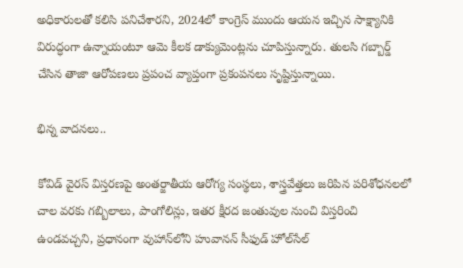అధికారులతో కలిసి పనిచేశారని, 2024లో కాంగ్రెస్ ముందు ఆయన ఇచ్చిన సాక్ష్యానికి విరుద్ధంగా ఉన్నాయంటూ ఆమె కీలక డాక్యుమెంట్లను చూపిస్తున్నారు. తులసి గబ్బార్డ్‌ చేసిన తాజా ఆరోపణలు ప్రపంచ వ్యాప్తంగా ప్రకంపనలు సృష్టిస్తున్నాయి.

భిన్న వాదనలు..

కోవిడ్ వైరస్ విస్తరణపై అంతర్జాతీయ ఆరోగ్య సంస్థలు, శాస్త్రవేత్తలు జరిపిన పరిశోధనలలో చాల వరకు గబ్బిలాలు, పాంగోలిన్లు, ఇతర క్షీరద జంతువుల నుంచి విస్తరించి ఉండవచ్చని, ప్రధానంగా వుహాన్‌లోని హువానన్ సీఫుడ్ హోల్‌సేల్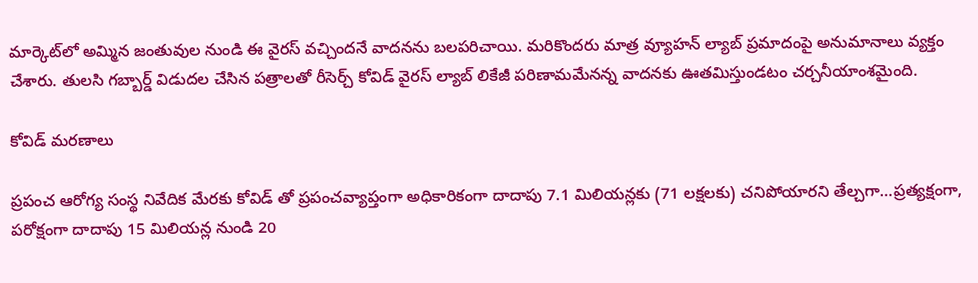మార్కెట్‌లో అమ్మిన జంతువుల నుండి ఈ వైరస్ వచ్చిందనే వాదనను బలపరిచాయి. మరికొందరు మాత్ర వ్యూహన్ ల్యాబ్ ప్రమాదంపై అనుమానాలు వ్యక్తం చేశారు. తులసి గబ్బార్డ్ విడుదల చేసిన పత్రాలతో రీసెర్చ్ కోవిడ్ వైరస్ ల్యాబ్ లికేజీ పరిణామమేనన్న వాదనకు ఊతమిస్తుండటం చర్చనీయాంశమైంది.

కోవిడ్ మరణాలు

ప్రపంచ ఆరోగ్య సంస్థ నివేదిక మేరకు కోవిడ్ తో ప్రపంచవ్యాప్తంగా అధికారికంగా దాదాపు 7.1 మిలియన్లకు (71 లక్షలకు) చనిపోయారని తేల్చగా…ప్రత్యక్షంగా, పరోక్షంగా దాదాపు 15 మిలియన్ల నుండి 20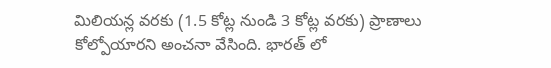మిలియన్ల వరకు (1.5 కోట్ల నుండి 3 కోట్ల వరకు) ప్రాణాలు కోల్పోయారని అంచనా వేసింది. భారత్ లో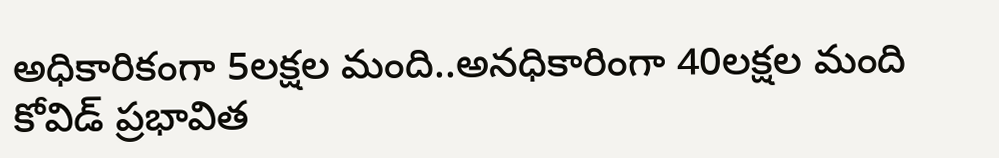అధికారికంగా 5లక్షల మంది..అనధికారింగా 40లక్షల మంది కోవిడ్ ప్రభావిత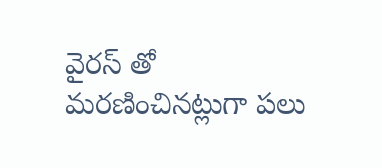వైరస్ తో మరణించినట్లుగా పలు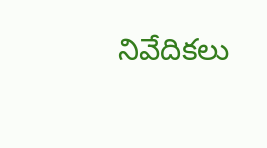నివేదికలు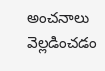అంచనాలు వెల్లడించడం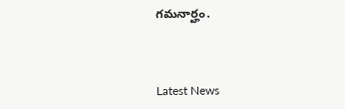గమనార్హం.



Latest News